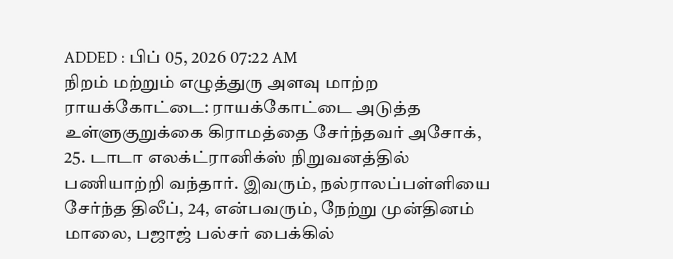ADDED : பிப் 05, 2026 07:22 AM
நிறம் மற்றும் எழுத்துரு அளவு மாற்ற
ராயக்கோட்டை: ராயக்கோட்டை அடுத்த உள்ளுகுறுக்கை கிராமத்தை சேர்ந்தவர் அசோக், 25. டாடா எலக்ட்ரானிக்ஸ் நிறுவனத்தில் பணியாற்றி வந்தார். இவரும், நல்ராலப்பள்ளியை சேர்ந்த திலீப், 24, என்பவரும், நேற்று முன்தினம் மாலை, பஜாஜ் பல்சர் பைக்கில்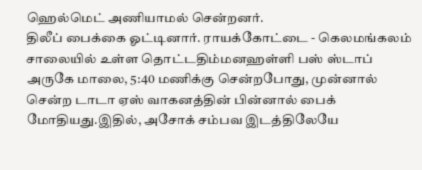ஹெல்மெட் அணியாமல் சென்றனர்.
திலீப் பைக்கை ஓட்டினார். ராயக்கோட்டை - கெலமங்கலம் சாலையில் உள்ள தொட்டதிம்மனஹள்ளி பஸ் ஸ்டாப் அருகே மாலை, 5:40 மணிக்கு சென்றபோது, முன்னால் சென்ற டாடா ஏஸ் வாகனத்தின் பின்னால் பைக் மோதியது.இதில், அசோக் சம்பவ இடத்திலேயே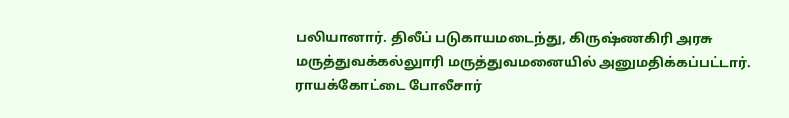பலியானார். திலீப் படுகாயமடைந்து, கிருஷ்ணகிரி அரசு மருத்துவக்கல்லுாரி மருத்துவமனையில் அனுமதிக்கப்பட்டார். ராயக்கோட்டை போலீசார்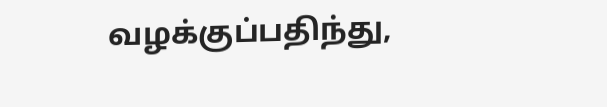வழக்குப்பதிந்து,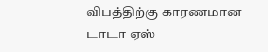விபத்திற்கு காரணமான டாடா ஏஸ்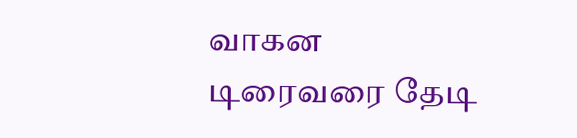வாகன டிரைவரை தேடி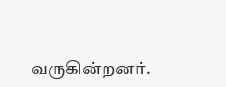வருகின்றனர்.